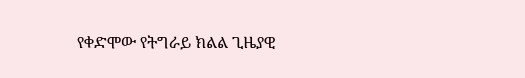የቀድሞው የትግራይ ክልል ጊዜያዊ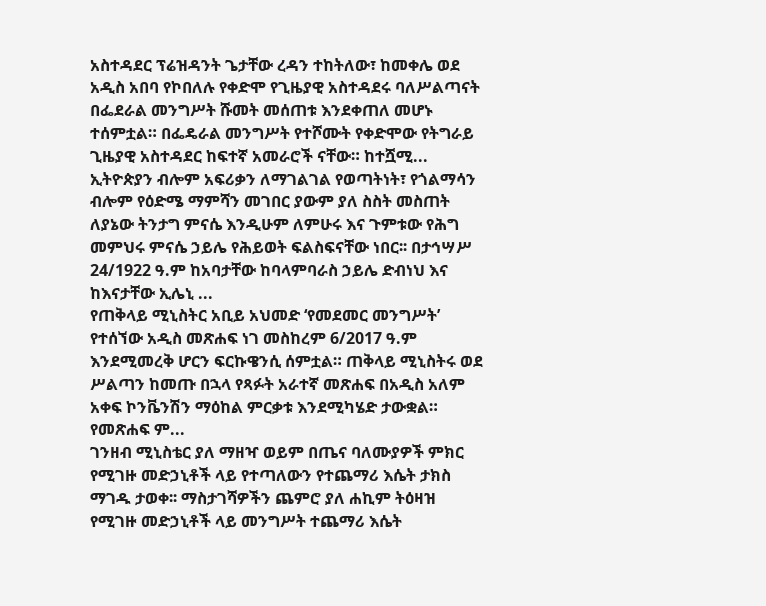አስተዳደር ፕሬዝዳንት ጌታቸው ረዳን ተከትለው፣ ከመቀሌ ወደ አዲስ አበባ የኮበለሉ የቀድሞ የጊዜያዊ አስተዳደሩ ባለሥልጣናት በፌደራል መንግሥት ሹመት መሰጠቱ እንደቀጠለ መሆኑ ተሰምቷል። በፌዴራል መንግሥት የተሾሙት የቀድሞው የትግራይ ጊዜያዊ አስተዳደር ከፍተኛ አመራሮች ናቸው። ከተሿሚ...
ኢትዮጵያን ብሎም አፍሪቃን ለማገልገል የወጣትነት፣ የጎልማሳን ብሎም የዕድሜ ማምሻን መገበር ያውም ያለ ስስት መስጠት ለያኔው ትንታግ ምናሴ እንዲሁም ለምሁሩ እና ጉምቱው የሕግ መምህሩ ምናሴ ኃይሌ የሕይወት ፍልስፍናቸው ነበር፡፡ በታኅሣሥ 24/1922 ዓ.ም ከአባታቸው ከባላምባራስ ኃይሌ ድብነህ እና ከእናታቸው ኢሌኒ ...
የጠቅላይ ሚኒስትር አቢይ አህመድ ‘የመደመር መንግሥት’ የተሰኘው አዲስ መጽሐፍ ነገ መስከረም 6/2017 ዓ.ም እንደሚመረቅ ሆርን ፍርኩዌንሲ ሰምቷል። ጠቅላይ ሚኒስትሩ ወደ ሥልጣን ከመጡ በኋላ የጻፉት አራተኛ መጽሐፍ በአዲስ አለም አቀፍ ኮንቬንሽን ማዕከል ምርቃቱ እንደሚካሄድ ታውቋል። የመጽሐፍ ም...
ገንዘብ ሚኒስቴር ያለ ማዘዣ ወይም በጤና ባለሙያዎች ምክር የሚገዙ መድኃኒቶች ላይ የተጣለውን የተጨማሪ እሴት ታክስ ማገዱ ታወቀ፡፡ ማስታገሻዎችን ጨምሮ ያለ ሐኪም ትዕዛዝ የሚገዙ መድኃኒቶች ላይ መንግሥት ተጨማሪ እሴት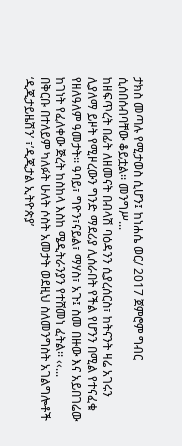ታክስ መጣሉ የሚታወስ ሲሆን፤ ከነሐሴ ወር/ 2017 ጀምሮም ግብር ሲሰበሰብባቸው ቆይቷል፡፡ መንግሥ...
ከዘፍጥረት በፊት ለዘመናት በብላሽ ባዕዳንን ሲያረሰርስ፣ ከትናንት ዛሬ አገሩን ሊያለማ ይዞት የሚዞረውን ግንድ ማደሪያ ሊሰራበት የችል የሆንን በሚል የተናፈቁ የዘለዓለም ዓመታት፡፡ ዓባይ፣ ግዮን፣ናይል፣ ማሃስ፣ አጉ፤ ስመ በዙው እና አይበገሬው ከገነት የፈለቀው ጅረት ከስከላ እስከ ሜዲትራንያን የተሸመነ ፈትል፡፡ ‹‹...
በቅርቡ በተለይም ካለፉት ሁለት ሶስት አመታት ወደዚህ ስለመንግስት አገልግሎቶች ‘ዲጂታይዜሽን’ ፣’ዲጂታል ኢትዮጵያ’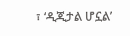፣ ‘ዲጂታል ሆኗል’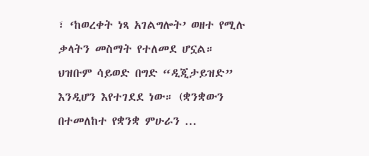፣ ‘ከወረቀት ነጻ አገልግሎት’ ወዘተ የሚሉ ቃላትን መስማት የተለመደ ሆኗል። ህዝቡም ሳይወድ በግድ “ዲጂታይዝድ” እንዲሆን እየተገደደ ነው። (ቋንቋውን በተመለከተ የቋንቋ ምሁራን ...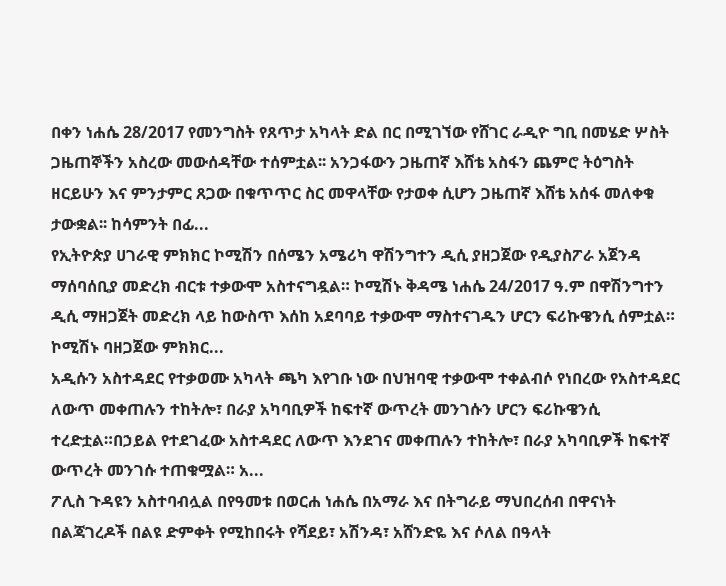በቀን ነሐሴ 28/2017 የመንግስት የጸጥታ አካላት ድል በር በሚገኘው የሸገር ራዲዮ ግቢ በመሄድ ሦስት ጋዜጠኞችን አስረው መውሰዳቸው ተሰምቷል፡፡ አንጋፋውን ጋዜጠኛ እሸቴ አስፋን ጨምሮ ትዕግስት ዘርይሁን እና ምንታምር ጸጋው በቁጥጥር ስር መዋላቸው የታወቀ ሲሆን ጋዜጠኛ እሸቴ አሰፋ መለቀቁ ታውቋል፡፡ ከሳምንት በፊ...
የኢትዮጵያ ሀገራዊ ምክክር ኮሚሽን በሰሜን አሜሪካ ዋሽንግተን ዲሲ ያዘጋጀው የዲያስፖራ አጀንዳ ማሰባሰቢያ መድረክ ብርቱ ተቃውሞ አስተናግዷል። ኮሚሽኑ ቅዳሜ ነሐሴ 24/2017 ዓ.ም በዋሽንግተን ዲሲ ማዘጋጀት መድረክ ላይ ከውስጥ እሰከ አደባባይ ተቃውሞ ማስተናገዱን ሆርን ፍሪኩዌንሲ ሰምቷል። ኮሚሽኑ ባዘጋጀው ምክክር...
አዲሱን አስተዳደር የተቃወሙ አካላት ጫካ እየገቡ ነው በህዝባዊ ተቃውሞ ተቀልብሶ የነበረው የአስተዳደር ለውጥ መቀጠሉን ተከትሎ፣ በራያ አካባቢዎች ከፍተኛ ውጥረት መንገሱን ሆርን ፍሪኩዌንሲ ተረድቷል።በኃይል የተደገፈው አስተዳደር ለውጥ እንደገና መቀጠሉን ተከትሎ፣ በራያ አካባቢዎች ከፍተኛ ውጥረት መንገሱ ተጠቁሟል። አ...
ፖሊስ ጉዳዩን አስተባብሏል በየዓመቱ በወርሐ ነሐሴ በአማራ እና በትግራይ ማህበረሰብ በዋናነት በልጃገረዶች በልዩ ድምቀት የሚከበሩት የሻደይ፣ አሽንዳ፣ አሸንድዬ እና ሶለል በዓላት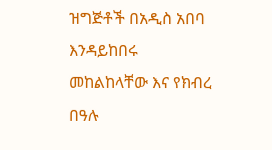ዝግጅቶች በአዲስ አበባ እንዳይከበሩ መከልከላቸው እና የክብረ በዓሉ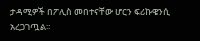ታዳሚዎች በፖሊስ መበተናቸው ሆርን ፍሪኩዌንሲ አረጋገጧል፡፡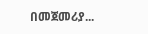በመጀመሪያ...